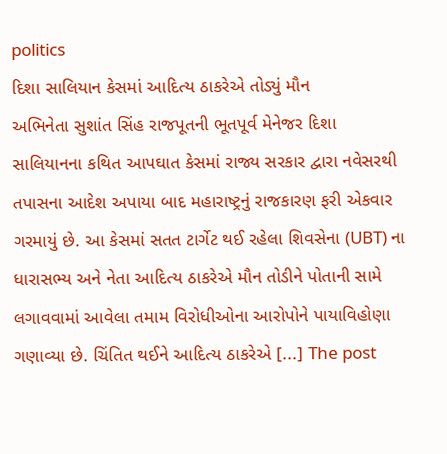politics
દિશા સાલિયાન કેસમાં આદિત્ય ઠાકરેએ તોડ્યું મૌન
અભિનેતા સુશાંત સિંહ રાજપૂતની ભૂતપૂર્વ મેનેજર દિશા સાલિયાનના કથિત આપઘાત કેસમાં રાજ્ય સરકાર દ્વારા નવેસરથી તપાસના આદેશ અપાયા બાદ મહારાષ્ટ્રનું રાજકારણ ફરી એકવાર ગરમાયું છે. આ કેસમાં સતત ટાર્ગેટ થઈ રહેલા શિવસેના (UBT) ના ધારાસભ્ય અને નેતા આદિત્ય ઠાકરેએ મૌન તોડીને પોતાની સામે લગાવવામાં આવેલા તમામ વિરોધીઓના આરોપોને પાયાવિહોણા ગણાવ્યા છે. ચિંતિત થઈને આદિત્ય ઠાકરેએ [...] The post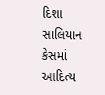દિશા સાલિયાન કેસમાં આદિત્ય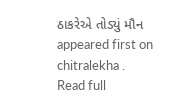ઠાકરેએ તોડ્યું મૌન appeared first on chitralekha .
Read full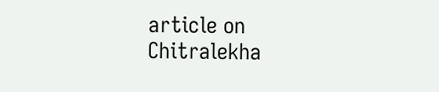article on Chitralekha